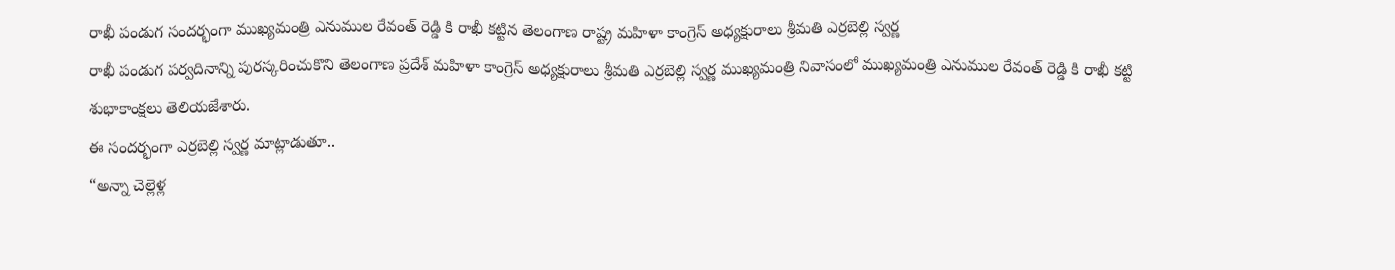రాఖీ పండుగ సందర్భంగా ముఖ్యమంత్రి ఎనుముల రేవంత్ రెడ్డి కి రాఖీ కట్టిన తెలంగాణ రాష్ట్ర మహిళా కాంగ్రెస్ అధ్యక్షురాలు శ్రీమతి ఎర్రబెల్లి స్వర్ణ
రాఖీ పండుగ పర్వదినాన్ని పురస్కరించుకొని తెలంగాణ ప్రదేశ్ మహిళా కాంగ్రెస్ అధ్యక్షురాలు శ్రీమతి ఎర్రబెల్లి స్వర్ణ ముఖ్యమంత్రి నివాసంలో ముఖ్యమంత్రి ఎనుముల రేవంత్ రెడ్డి కి రాఖీ కట్టి శుభాకాంక్షలు తెలియజేశారు.
ఈ సందర్భంగా ఎర్రబెల్లి స్వర్ణ మాట్లాడుతూ..
“అన్నా చెల్లెళ్ల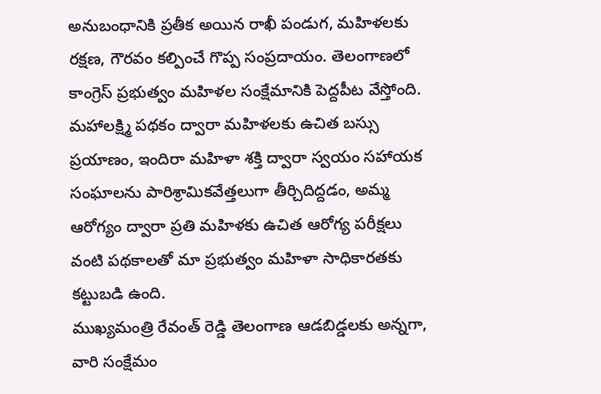అనుబంధానికి ప్రతీక అయిన రాఖీ పండుగ, మహిళలకు రక్షణ, గౌరవం కల్పించే గొప్ప సంప్రదాయం. తెలంగాణలో కాంగ్రెస్ ప్రభుత్వం మహిళల సంక్షేమానికి పెద్దపీట వేస్తోంది. మహాలక్ష్మి పథకం ద్వారా మహిళలకు ఉచిత బస్సు ప్రయాణం, ఇందిరా మహిళా శక్తి ద్వారా స్వయం సహాయక సంఘాలను పారిశ్రామికవేత్తలుగా తీర్చిదిద్దడం, అమ్మ ఆరోగ్యం ద్వారా ప్రతి మహిళకు ఉచిత ఆరోగ్య పరీక్షలు వంటి పథకాలతో మా ప్రభుత్వం మహిళా సాధికారతకు కట్టుబడి ఉంది.
ముఖ్యమంత్రి రేవంత్ రెడ్డి తెలంగాణ ఆడబిడ్డలకు అన్నగా, వారి సంక్షేమం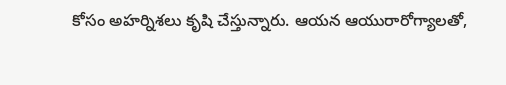కోసం అహర్నిశలు కృషి చేస్తున్నారు. ఆయన ఆయురారోగ్యాలతో,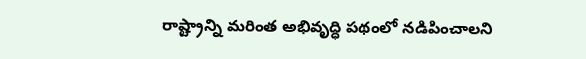రాష్ట్రాన్ని మరింత అభివృద్ధి పథంలో నడిపించాలని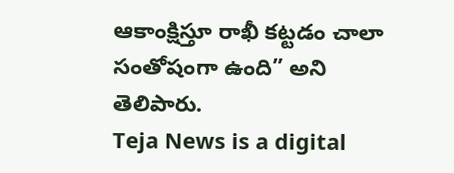ఆకాంక్షిస్తూ రాఖీ కట్టడం చాలా సంతోషంగా ఉంది” అని తెలిపారు.
Teja News is a digital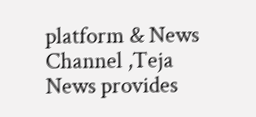platform & News Channel ,Teja News provides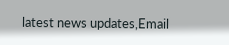latest news updates,Email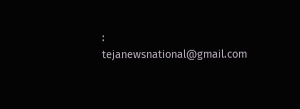: tejanewsnational@gmail.com